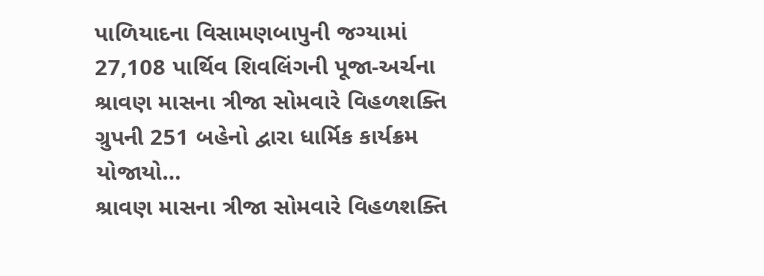પાળિયાદના વિસામણબાપુની જગ્યામાં 27,108 પાર્થિવ શિવલિંગની પૂજા-અર્ચના
શ્રાવણ માસના ત્રીજા સોમવારે વિહળશક્તિ ગ્રુપની 251 બહેનો દ્વારા ધાર્મિક કાર્યક્રમ યોજાયો…
શ્રાવણ માસના ત્રીજા સોમવારે વિહળશક્તિ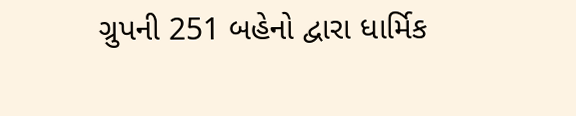ગ્રુપની 251 બહેનો દ્વારા ધાર્મિક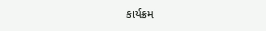કાર્યક્રમ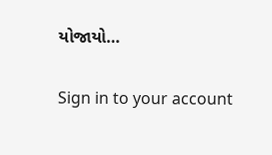યોજાયો…

Sign in to your account